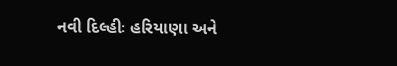નવી દિલ્હીઃ હરિયાણા અને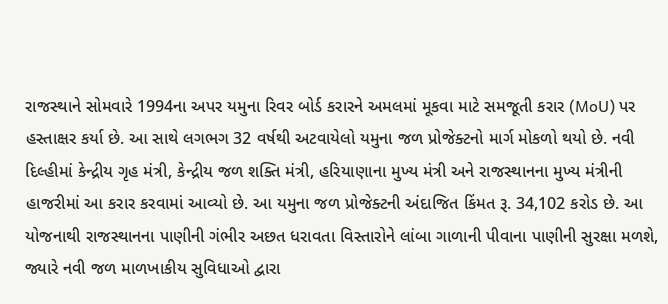રાજસ્થાને સોમવારે 1994ના અપર યમુના રિવર બોર્ડ કરારને અમલમાં મૂકવા માટે સમજૂતી કરાર (MoU) પર હસ્તાક્ષર કર્યા છે. આ સાથે લગભગ 32 વર્ષથી અટવાયેલો યમુના જળ પ્રોજેક્ટનો માર્ગ મોકળો થયો છે. નવી દિલ્હીમાં કેન્દ્રીય ગૃહ મંત્રી, કેન્દ્રીય જળ શક્તિ મંત્રી, હરિયાણાના મુખ્ય મંત્રી અને રાજસ્થાનના મુખ્ય મંત્રીની હાજરીમાં આ કરાર કરવામાં આવ્યો છે. આ યમુના જળ પ્રોજેક્ટની અંદાજિત કિંમત રૂ. 34,102 કરોડ છે. આ યોજનાથી રાજસ્થાનના પાણીની ગંભીર અછત ધરાવતા વિસ્તારોને લાંબા ગાળાની પીવાના પાણીની સુરક્ષા મળશે, જ્યારે નવી જળ માળખાકીય સુવિધાઓ દ્વારા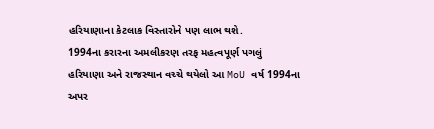હરિયાણાના કેટલાક વિસ્તારોને પણ લાભ થશે.
1994ના કરારના અમલીકરણ તરફ મહત્વપૂર્ણ પગલું
હરિયાણા અને રાજસ્થાન વચ્ચે થયેલો આ MoU વર્ષ 1994ના અપર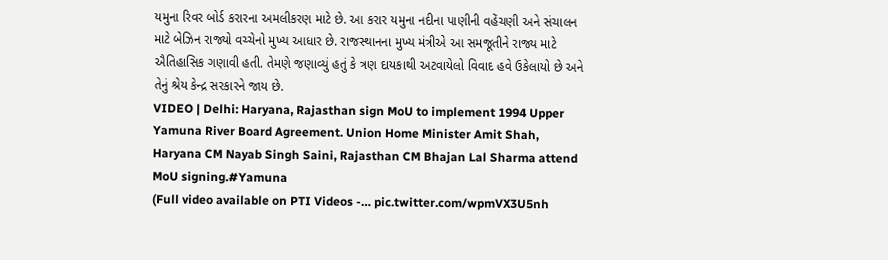યમુના રિવર બોર્ડ કરારના અમલીકરણ માટે છે. આ કરાર યમુના નદીના પાણીની વહેંચણી અને સંચાલન માટે બેઝિન રાજ્યો વચ્ચેનો મુખ્ય આધાર છે. રાજસ્થાનના મુખ્ય મંત્રીએ આ સમજૂતીને રાજ્ય માટે ઐતિહાસિક ગણાવી હતી. તેમણે જણાવ્યું હતું કે ત્રણ દાયકાથી અટવાયેલો વિવાદ હવે ઉકેલાયો છે અને તેનું શ્રેય કેન્દ્ર સરકારને જાય છે.
VIDEO | Delhi: Haryana, Rajasthan sign MoU to implement 1994 Upper Yamuna River Board Agreement. Union Home Minister Amit Shah, Haryana CM Nayab Singh Saini, Rajasthan CM Bhajan Lal Sharma attend MoU signing.#Yamuna
(Full video available on PTI Videos -… pic.twitter.com/wpmVX3U5nh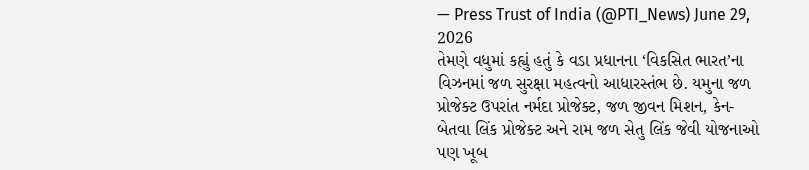— Press Trust of India (@PTI_News) June 29, 2026
તેમણે વધુમાં કહ્યું હતું કે વડા પ્રધાનના ‘વિકસિત ભારત’ના વિઝનમાં જળ સુરક્ષા મહત્વનો આધારસ્તંભ છે. યમુના જળ પ્રોજેક્ટ ઉપરાંત નર્મદા પ્રોજેક્ટ, જળ જીવન મિશન, કેન-બેતવા લિંક પ્રોજેક્ટ અને રામ જળ સેતુ લિંક જેવી યોજનાઓ પણ ખૂબ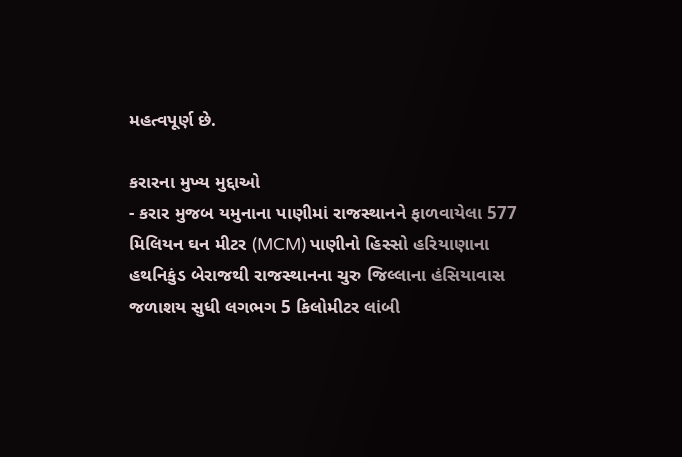મહત્વપૂર્ણ છે.

કરારના મુખ્ય મુદ્દાઓ
- કરાર મુજબ યમુનાના પાણીમાં રાજસ્થાનને ફાળવાયેલા 577 મિલિયન ઘન મીટર (MCM) પાણીનો હિસ્સો હરિયાણાના હથનિકુંડ બેરાજથી રાજસ્થાનના ચુરુ જિલ્લાના હંસિયાવાસ જળાશય સુધી લગભગ 5 કિલોમીટર લાંબી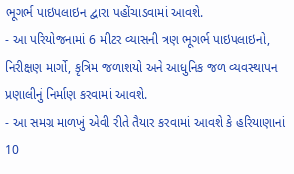ભૂગર્ભ પાઇપલાઇન દ્વારા પહોંચાડવામાં આવશે.
- આ પરિયોજનામાં 6 મીટર વ્યાસની ત્રણ ભૂગર્ભ પાઇપલાઇનો, નિરીક્ષણ માર્ગો, કૃત્રિમ જળાશયો અને આધુનિક જળ વ્યવસ્થાપન પ્રણાલીનું નિર્માણ કરવામાં આવશે.
- આ સમગ્ર માળખું એવી રીતે તૈયાર કરવામાં આવશે કે હરિયાણાનાં 10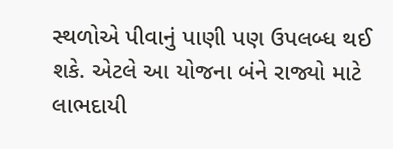સ્થળોએ પીવાનું પાણી પણ ઉપલબ્ધ થઈ શકે. એટલે આ યોજના બંને રાજ્યો માટે લાભદાયી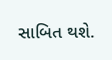સાબિત થશે.